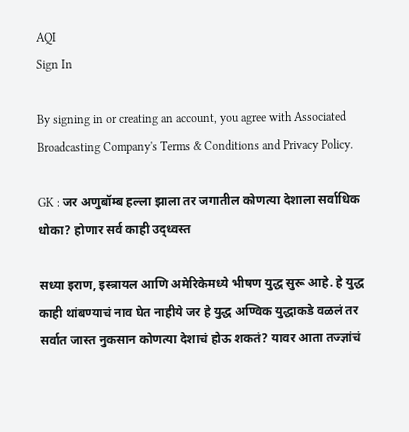AQI
Sign In

By signing in or creating an account, you agree with Associated Broadcasting Company's Terms & Conditions and Privacy Policy.

GK : जर अणुबॉम्ब हल्ला झाला तर जगातील कोणत्या देशाला सर्वाधिक धोका? होणार सर्व काही उद्ध्वस्त

सध्या इराण, इस्त्रायल आणि अमेरिकेमध्ये भीषण युद्ध सुरू आहे. हे युद्ध काही थांबण्याचं नाव घेत नाहीये जर हे युद्ध अण्विक युद्धाकडे वळलं तर सर्वात जास्त नुकसान कोणत्या देशाचं होऊ शकतं? यावर आता तज्ज्ञांचं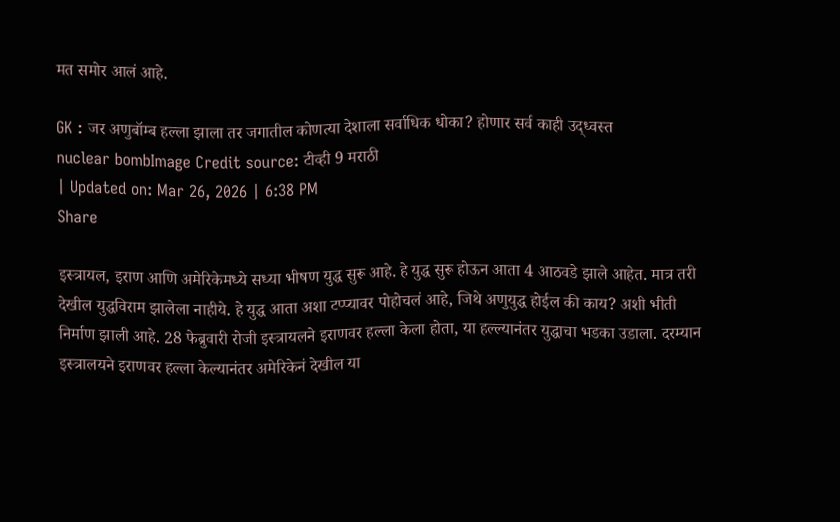मत समोर आलं आहे.

GK : जर अणुबॉम्ब हल्ला झाला तर जगातील कोणत्या देशाला सर्वाधिक धोका? होणार सर्व काही उद्ध्वस्त
nuclear bombImage Credit source: टीव्ही 9 मराठी
| Updated on: Mar 26, 2026 | 6:38 PM
Share

इस्त्रायल, इराण आणि अमेरिकेमध्ये सध्या भीषण युद्ध सुरू आहे. हे युद्ध सुरू होऊन आता 4 आठवडे झाले आहेत. मात्र तरी देखील युद्धविराम झालेला नाहीये. हे युद्ध आता अशा टप्प्यावर पोहोचलं आहे, जिथे अणुयुद्ध होईल की काय? अशी भीती निर्माण झाली आहे. 28 फेब्रुवारी रोजी इस्त्रायलने इराणवर हल्ला केला होता, या हल्ल्यानंतर युद्धाचा भडका उडाला. दरम्यान इस्त्रालयने इराणवर हल्ला केल्यानंतर अमेरिकेनं देखील या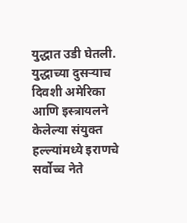युद्धात उडी घेतली. युद्धाच्या दुसऱ्याच दिवशी अमेरिका आणि इस्त्रायलने केलेल्या संयुक्त हल्ल्यांमध्ये इराणचे सर्वोच्च नेते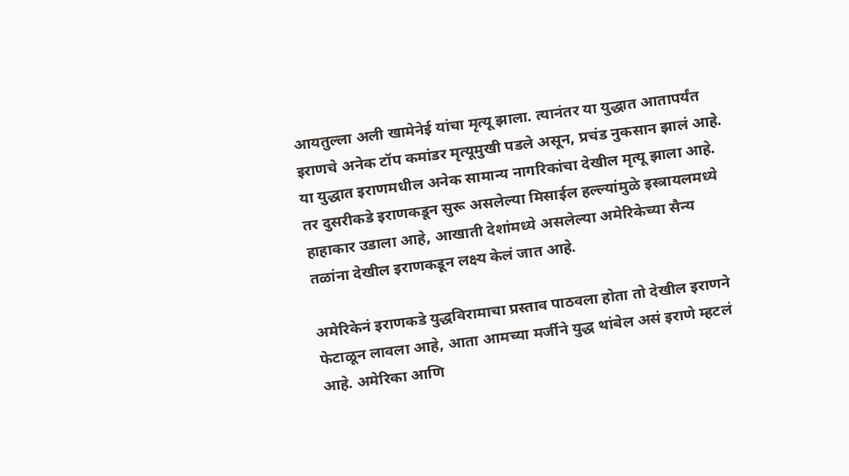आयतुल्ला अली खामेनेई यांचा मृत्यू झाला. त्यानंतर या युद्धात आतापर्यंत इराणचे अनेक टॉप कमांडर मृत्यूमुखी पडले असून, प्रचंड नुकसान झालं आहे. या युद्धात इराणमधील अनेक सामान्य नागरिकांचा देखील मृत्यू झाला आहे. तर दुसरीकडे इराणकडून सुरू असलेल्या मिसाईल हल्ल्यांमुळे इस्त्रायलमध्ये हाहाकार उडाला आहे, आखाती देशांमध्ये असलेल्या अमेरिकेच्या सैन्य तळांना देखील इराणकडून लक्ष्य केलं जात आहे.

अमेरिकेनं इराणकडे युद्धविरामाचा प्रस्ताव पाठवला होता तो देखील इराणने फेटाळून लावला आहे, आता आमच्या मर्जीने युद्ध थांबेल असं इराणे म्हटलं आहे. अमेरिका आणि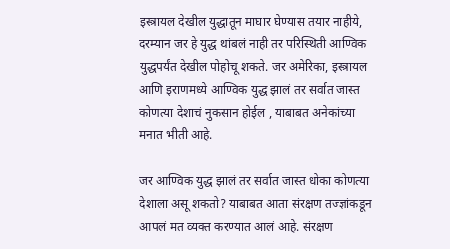इस्त्रायल देखील युद्धातून माघार घेण्यास तयार नाहीये, दरम्यान जर हे युद्ध थांबलं नाही तर परिस्थिती आण्विक युद्धपर्यंत देखील पोहोचू शकते. जर अमेरिका, इस्त्रायल आणि इराणमध्ये आण्विक युद्ध झालं तर सर्वात जास्त कोणत्या देशाचं नुकसान होईल , याबाबत अनेकांच्या मनात भीती आहे.

जर आण्विक युद्ध झालं तर सर्वात जास्त धोका कोणत्या देशाला असू शकतो? याबाबत आता संरक्षण तज्ज्ञांकडून आपलं मत व्यक्त करण्यात आलं आहे. संरक्षण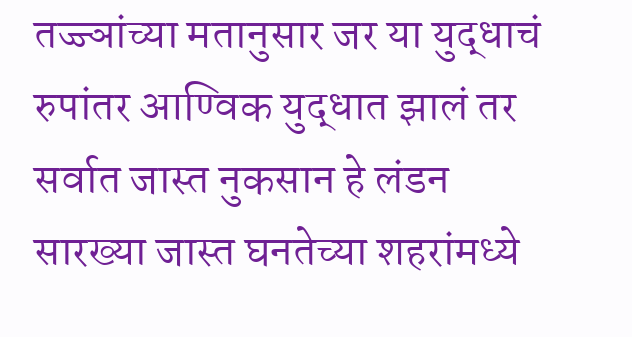तज्ज्ञांच्या मतानुसार जर या युद्धाचं रुपांतर आण्विक युद्धात झालं तर सर्वात जास्त नुकसान हे लंडन सारख्या जास्त घनतेच्या शहरांमध्ये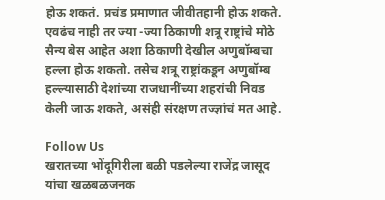होऊ शकतं. प्रचंड प्रमाणात जीवीतहानी होऊ शकते. एवढंच नाही तर ज्या -ज्या ठिकाणी शत्रू राष्ट्रांचे मोठे सैन्य बेस आहेत अशा ठिकाणी देखील अणुबॉम्बचा हल्ला होऊ शकतो. तसेच शत्रू राष्ट्रांकडून अणुबॉम्ब हल्ल्यासाठी देशांच्या राजधानींच्या शहरांची निवड केली जाऊ शकते, असंही संरक्षण तज्ज्ञांचं मत आहे.

Follow Us
खरातच्या भोंदूगिरीला बळी पडलेल्या राजेंद्र जासूद यांचा खळबळजनक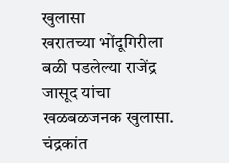खुलासा
खरातच्या भोंदूगिरीला बळी पडलेल्या राजेंद्र जासूद यांचा खळबळजनक खुलासा.
चंद्रकांत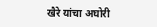खैरे यांचा अघोरी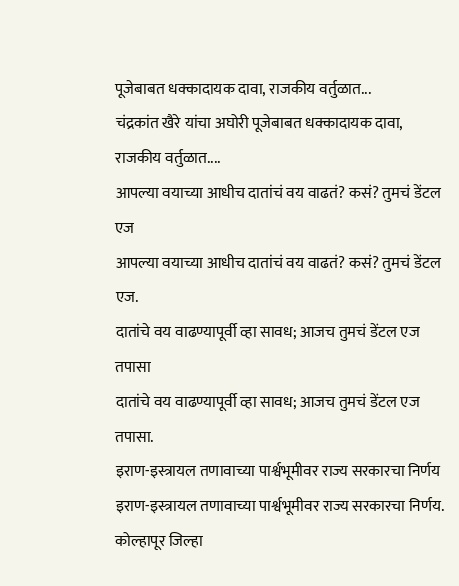पूजेबाबत धक्कादायक दावा, राजकीय वर्तुळात...
चंद्रकांत खैरे यांचा अघोरी पूजेबाबत धक्कादायक दावा, राजकीय वर्तुळात....
आपल्या वयाच्या आधीच दातांचं वय वाढतं? कसं? तुमचं डेंटल एज
आपल्या वयाच्या आधीच दातांचं वय वाढतं? कसं? तुमचं डेंटल एज.
दातांचे वय वाढण्यापूर्वी व्हा सावध; आजच तुमचं डेंटल एज तपासा
दातांचे वय वाढण्यापूर्वी व्हा सावध; आजच तुमचं डेंटल एज तपासा.
इराण-इस्त्रायल तणावाच्या पार्श्वभूमीवर राज्य सरकारचा निर्णय
इराण-इस्त्रायल तणावाच्या पार्श्वभूमीवर राज्य सरकारचा निर्णय.
कोल्हापूर जिल्हा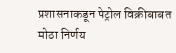प्रशासनाकडून पेट्रोल विक्रीबाबत मोठा निर्णय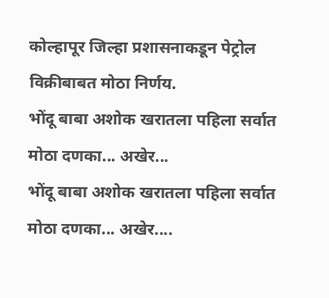कोल्हापूर जिल्हा प्रशासनाकडून पेट्रोल विक्रीबाबत मोठा निर्णय.
भोंदू बाबा अशोक खरातला पहिला सर्वात मोठा दणका... अखेर...
भोंदू बाबा अशोक खरातला पहिला सर्वात मोठा दणका... अखेर....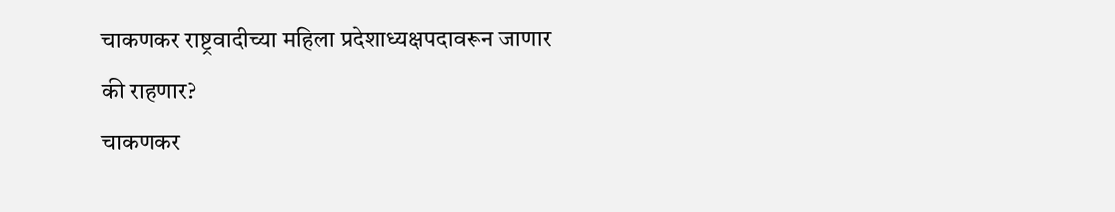चाकणकर राष्ट्रवादीच्या महिला प्रदेशाध्यक्षपदावरून जाणार की राहणार?
चाकणकर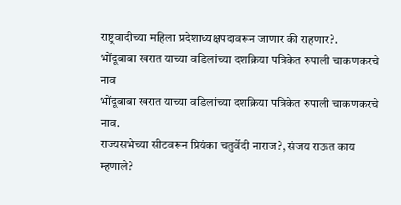राष्ट्रवादीच्या महिला प्रदेशाध्यक्षपदावरून जाणार की राहणार?.
भोंदूबाबा खरात याच्या वडिलांच्या दशक्रिया पत्रिकेत रुपाली चाकणकरचे नाव
भोंदूबाबा खरात याच्या वडिलांच्या दशक्रिया पत्रिकेत रुपाली चाकणकरचे नाव.
राज्यसभेच्या सीटवरून प्रियंका चतुर्वेदी नाराज?, संजय राऊत काय म्हणाले?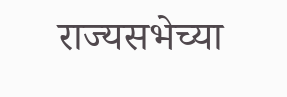राज्यसभेच्या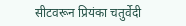सीटवरून प्रियंका चतुर्वेदी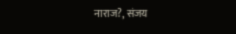नाराज?, संजय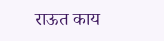राऊत काय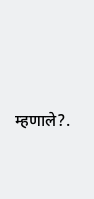म्हणाले?.